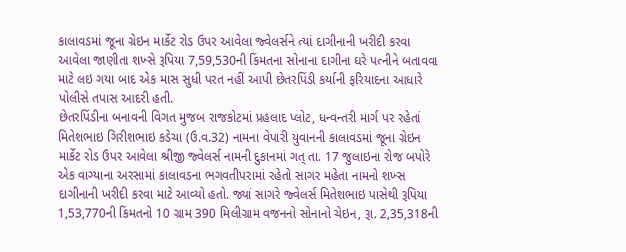કાલાવડમાં જૂના ગ્રેઇન માર્કેટ રોડ ઉપર આવેલા જ્વેલર્સને ત્યાં દાગીનાની ખરીદી કરવા આવેલા જાણીતા શખ્સે રૂપિયા 7,59,530ની કિંમતના સોનાના દાગીના ઘરે પત્નીને બતાવવા માટે લઇ ગયા બાદ એક માસ સુધી પરત નહીં આપી છેતરપિંડી કર્યાની ફરિયાદના આધારે પોલીસે તપાસ આદરી હતી.
છેતરપિંડીના બનાવની વિગત મુજબ રાજકોટમાં પ્રહલાદ પ્લોટ, ધન્વન્તરી માર્ગ પર રહેતાં મિતેશભાઇ ગિરીશભાઇ કડેચા (ઉ.વ.32) નામના વેપારી યુવાનની કાલાવડમાં જૂના ગ્રેઇન માર્કેટ રોડ ઉપર આવેલા શ્રીજી જ્વેલર્સ નામની દુકાનમાં ગત્ તા. 17 જુલાઇના રોજ બપોરે એક વાગ્યાના અરસામાં કાલાવડના ભગવતીપરામાં રહેતો સાગર મહેતા નામનો શખ્સ દાગીનાની ખરીદી કરવા માટે આવ્યો હતો. જ્યાં સાગરે જ્વેલર્સ મિતેશભાઇ પાસેથી રૂપિયા 1,53,770ની કિંમતનો 10 ગ્રામ 390 મિલીગ્રામ વજનનો સોનાનો ચેઇન, રૂા. 2,35,318ની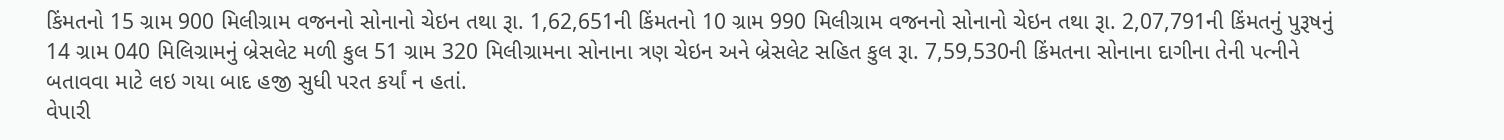કિંમતનો 15 ગ્રામ 900 મિલીગ્રામ વજનનો સોનાનો ચેઇન તથા રૂા. 1,62,651ની કિંમતનો 10 ગ્રામ 990 મિલીગ્રામ વજનનો સોનાનો ચેઇન તથા રૂા. 2,07,791ની કિંમતનું પુરૂષનું 14 ગ્રામ 040 મિલિગ્રામનું બ્રેસલેટ મળી કુલ 51 ગ્રામ 320 મિલીગ્રામના સોનાના ત્રણ ચેઇન અને બ્રેસલેટ સહિત કુલ રૂા. 7,59,530ની કિંમતના સોનાના દાગીના તેની પત્નીને બતાવવા માટે લઇ ગયા બાદ હજી સુધી પરત કર્યાં ન હતાં.
વેપારી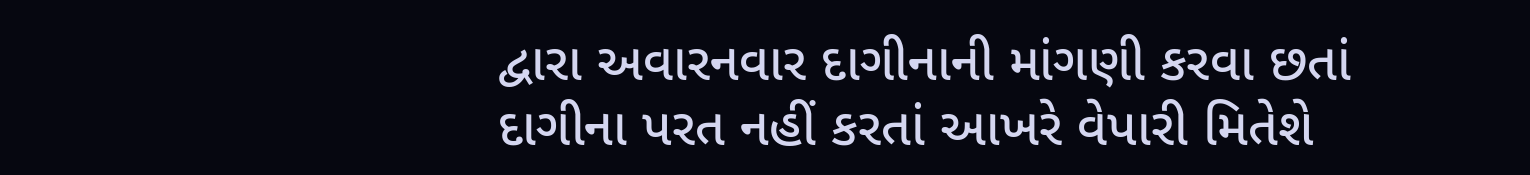દ્વારા અવારનવાર દાગીનાની માંગણી કરવા છતાં દાગીના પરત નહીં કરતાં આખરે વેપારી મિતેશે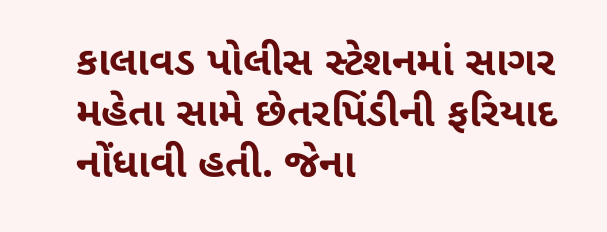કાલાવડ પોલીસ સ્ટેશનમાં સાગર મહેતા સામે છેતરપિંડીની ફરિયાદ નોંધાવી હતી. જેના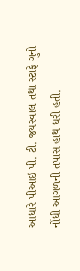આધારે પીઆઇ પી. ટી. જયસ્વાલ તથા સ્ટાફે ગુનો નોંધી આગળની તપાસ હાથ ધરી હતી.